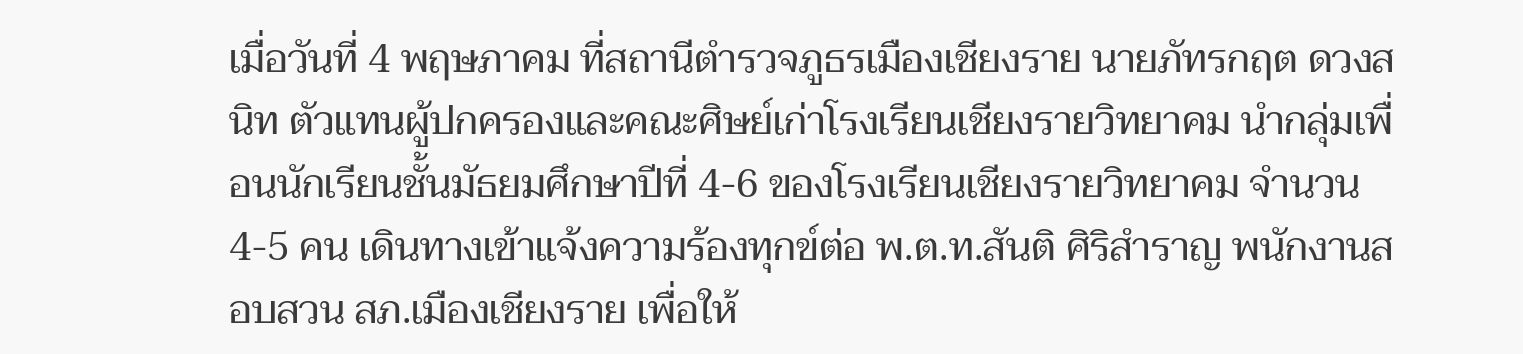เมื่อวันที่ 4 พฤษภาคม ที่สถานีตำรวจภูธรเมืองเชียงราย นายภัทรกฤต ดวงสนิท ตัวแทนผู้ปกครองและคณะศิษย์เก่าโรงเรียนเชียงรายวิทยาคม นำกลุ่มเพื่อนนักเรียนชั้นมัธยมศึกษาปีที่ 4-6 ของโรงเรียนเชียงรายวิทยาคม จำนวน 4-5 คน เดินทางเข้าแจ้งความร้องทุกข์ต่อ พ.ต.ท.สันติ ศิริสำราญ พนักงานสอบสวน สภ.เมืองเชียงราย เพื่อให้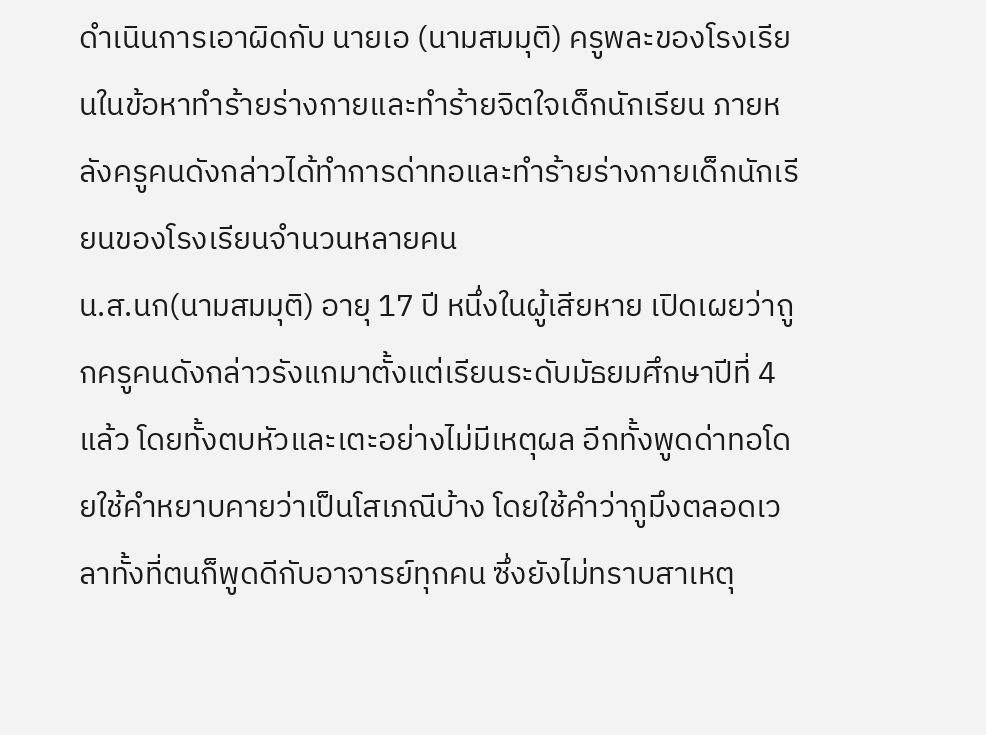ดำเนินการเอาผิดกับ นายเอ (นามสมมุติ) ครูพละของโรงเรียนในข้อหาทำร้ายร่างกายและทำร้ายจิตใจเด็กนักเรียน ภายหลังครูคนดังกล่าวได้ทำการด่าทอและทำร้ายร่างกายเด็กนักเรียนของโรงเรียนจำนวนหลายคน
น.ส.นก(นามสมมุติ) อายุ 17 ปี หนึ่งในผู้เสียหาย เปิดเผยว่าถูกครูคนดังกล่าวรังแกมาตั้งแต่เรียนระดับมัธยมศึกษาปีที่ 4 แล้ว โดยทั้งตบหัวและเตะอย่างไม่มีเหตุผล อีกทั้งพูดด่าทอโดยใช้คำหยาบคายว่าเป็นโสเภณีบ้าง โดยใช้คำว่ากูมึงตลอดเวลาทั้งที่ตนก็พูดดีกับอาจารย์ทุกคน ซึ่งยังไม่ทราบสาเหตุ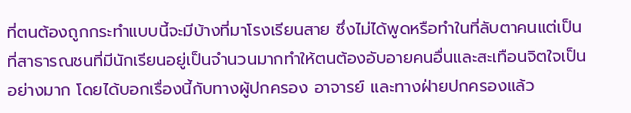ที่ตนต้องถูกกระทำแบบนี้จะมีบ้างที่มาโรงเรียนสาย ซึ่งไม่ได้พูดหรือทำในที่ลับตาคนแต่เป็นที่สาธารณชนที่มีนักเรียนอยู่เป็นจำนวนมากทำให้ตนต้องอับอายคนอื่นและสะเทือนจิตใจเป็นอย่างมาก โดยได้บอกเรื่องนี้กับทางผู้ปกครอง อาจารย์ และทางฝ่ายปกครองแล้ว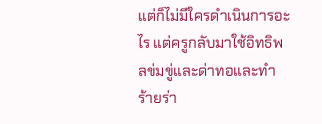แต่ก็ไม่มีใครดำเนินการอะไร แต่ครูกลับมาใช้อิทธิพลข่มขู่และด่าทอและทำร้ายร่า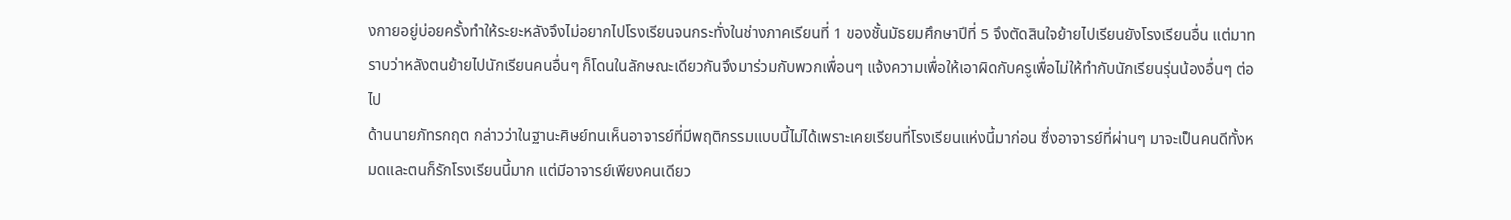งกายอยู่บ่อยครั้งทำให้ระยะหลังจึงไม่อยากไปโรงเรียนจนกระทั่งในช่างภาคเรียนที่ 1 ของชั้นมัธยมศึกษาปีที่ 5 จึงตัดสินใจย้ายไปเรียนยังโรงเรียนอื่น แต่มาทราบว่าหลังตนย้ายไปนักเรียนคนอื่นๆ ก็โดนในลักษณะเดียวกันจึงมาร่วมกับพวกเพื่อนๆ แจ้งความเพื่อให้เอาผิดกับครูเพื่อไม่ให้ทำกับนักเรียนรุ่นน้องอื่นๆ ต่อไป
ด้านนายภัทรกฤต กล่าวว่าในฐานะศิษย์ทนเห็นอาจารย์ที่มีพฤติกรรมแบบนี้ไม่ได้เพราะเคยเรียนที่โรงเรียนแห่งนี้มาก่อน ซึ่งอาจารย์ที่ผ่านๆ มาจะเป็นคนดีทั้งหมดและตนก็รักโรงเรียนนี้มาก แต่มีอาจารย์เพียงคนเดียว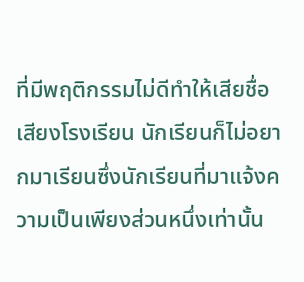ที่มีพฤติกรรมไม่ดีทำให้เสียชื่อเสียงโรงเรียน นักเรียนก็ไม่อยากมาเรียนซึ่งนักเรียนที่มาแจ้งความเป็นเพียงส่วนหนึ่งเท่านั้น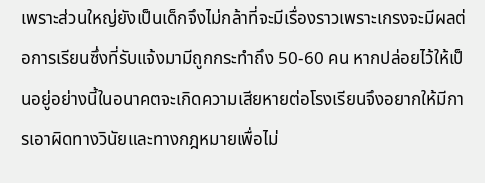เพราะส่วนใหญ่ยังเป็นเด็กจึงไม่กล้าที่จะมีเรื่องราวเพราะเกรงจะมีผลต่อการเรียนซึ่งที่รับแจ้งมามีถูกกระทำถึง 50-60 คน หากปล่อยไว้ให้เป็นอยู่อย่างนี้ในอนาคตจะเกิดความเสียหายต่อโรงเรียนจึงอยากให้มีการเอาผิดทางวินัยและทางกฎหมายเพื่อไม่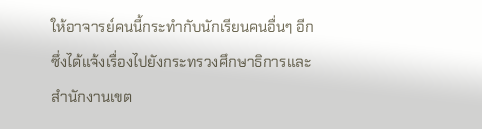ให้อาจารย์คนนี้กระทำกับนักเรียนคนอื่นๆ อีก ซึ่งได้แจ้งเรื่องไปยังกระทรวงศึกษาธิการและสำนักงานเขต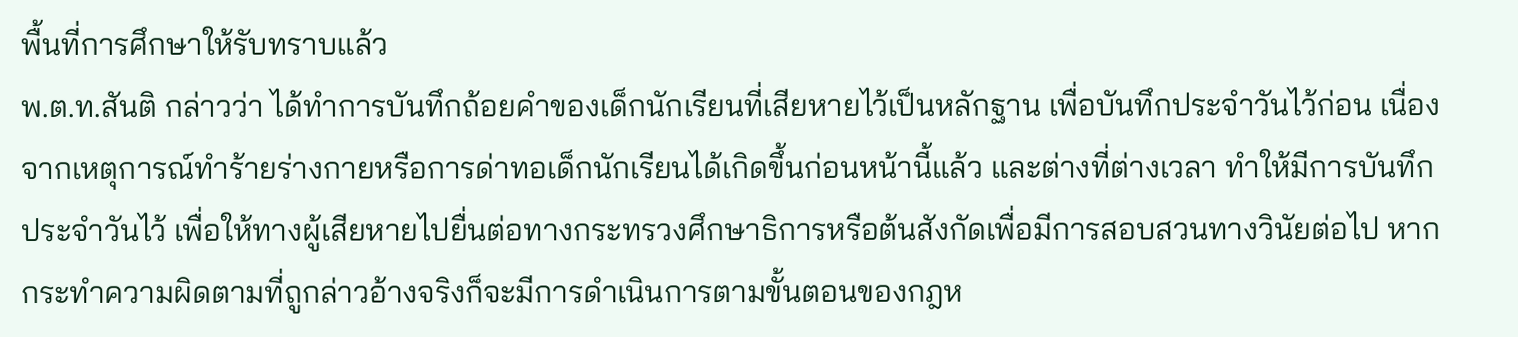พื้นที่การศึกษาให้รับทราบแล้ว
พ.ต.ท.สันติ กล่าวว่า ได้ทำการบันทึกถ้อยคำของเด็กนักเรียนที่เสียหายไว้เป็นหลักฐาน เพื่อบันทึกประจำวันไว้ก่อน เนื่องจากเหตุการณ์ทำร้ายร่างกายหรือการด่าทอเด็กนักเรียนได้เกิดขึ้นก่อนหน้านี้แล้ว และต่างที่ต่างเวลา ทำให้มีการบันทึกประจำวันไว้ เพื่อให้ทางผู้เสียหายไปยื่นต่อทางกระทรวงศึกษาธิการหรือต้นสังกัดเพื่อมีการสอบสวนทางวินัยต่อไป หากกระทำความผิดตามที่ถูกล่าวอ้างจริงก็จะมีการดำเนินการตามขั้นตอนของกฎห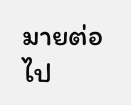มายต่อไป